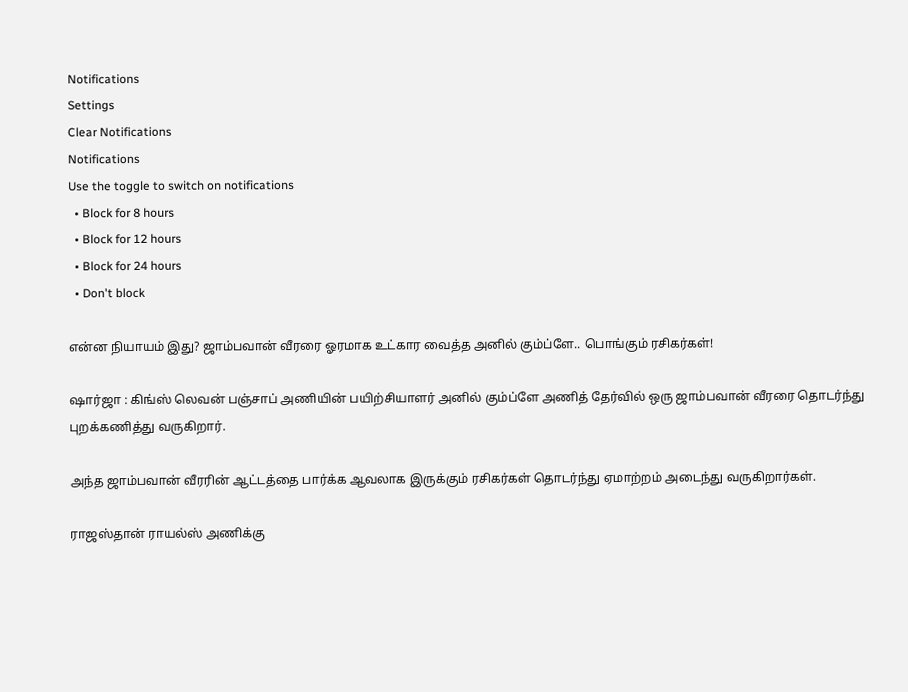Notifications
Settings
Clear Notifications
Notifications
Use the toggle to switch on notifications
  • Block for 8 hours
  • Block for 12 hours
  • Block for 24 hours
  • Don't block

என்ன நியாயம் இது? ஜாம்பவான் வீரரை ஓரமாக உட்கார வைத்த அனில் கும்ப்ளே.. பொங்கும் ரசிகர்கள்!

ஷார்ஜா : கிங்ஸ் லெவன் பஞ்சாப் அணியின் பயிற்சியாளர் அனில் கும்ப்ளே அணித் தேர்வில் ஒரு ஜாம்பவான் வீரரை தொடர்ந்து புறக்கணித்து வருகிறார்.

அந்த ஜாம்பவான் வீரரின் ஆட்டத்தை பார்க்க ஆவலாக இருக்கும் ரசிகர்கள் தொடர்ந்து ஏமாற்றம் அடைந்து வருகிறார்கள்.

ராஜஸ்தான் ராயல்ஸ் அணிக்கு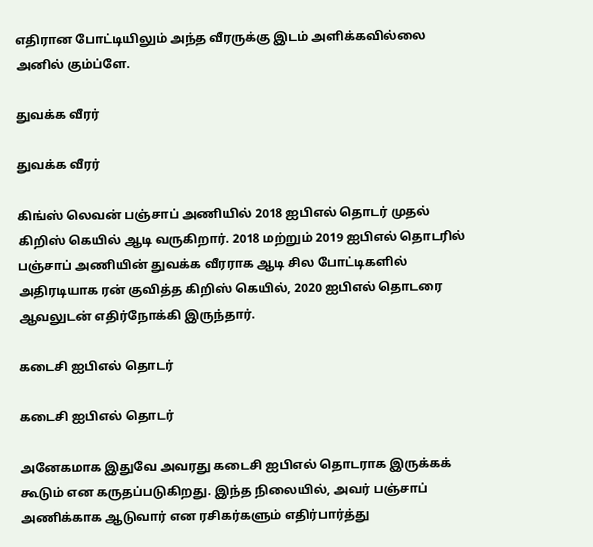எதிரான போட்டியிலும் அந்த வீரருக்கு இடம் அளிக்கவில்லை அனில் கும்ப்ளே.

துவக்க வீரர்

துவக்க வீரர்

கிங்ஸ் லெவன் பஞ்சாப் அணியில் 2018 ஐபிஎல் தொடர் முதல் கிறிஸ் கெயில் ஆடி வருகிறார். 2018 மற்றும் 2019 ஐபிஎல் தொடரில் பஞ்சாப் அணியின் துவக்க வீரராக ஆடி சில போட்டிகளில் அதிரடியாக ரன் குவித்த கிறிஸ் கெயில், 2020 ஐபிஎல் தொடரை ஆவலுடன் எதிர்நோக்கி இருந்தார்.

கடைசி ஐபிஎல் தொடர்

கடைசி ஐபிஎல் தொடர்

அனேகமாக இதுவே அவரது கடைசி ஐபிஎல் தொடராக இருக்கக் கூடும் என கருதப்படுகிறது. இந்த நிலையில், அவர் பஞ்சாப் அணிக்காக ஆடுவார் என ரசிகர்களும் எதிர்பார்த்து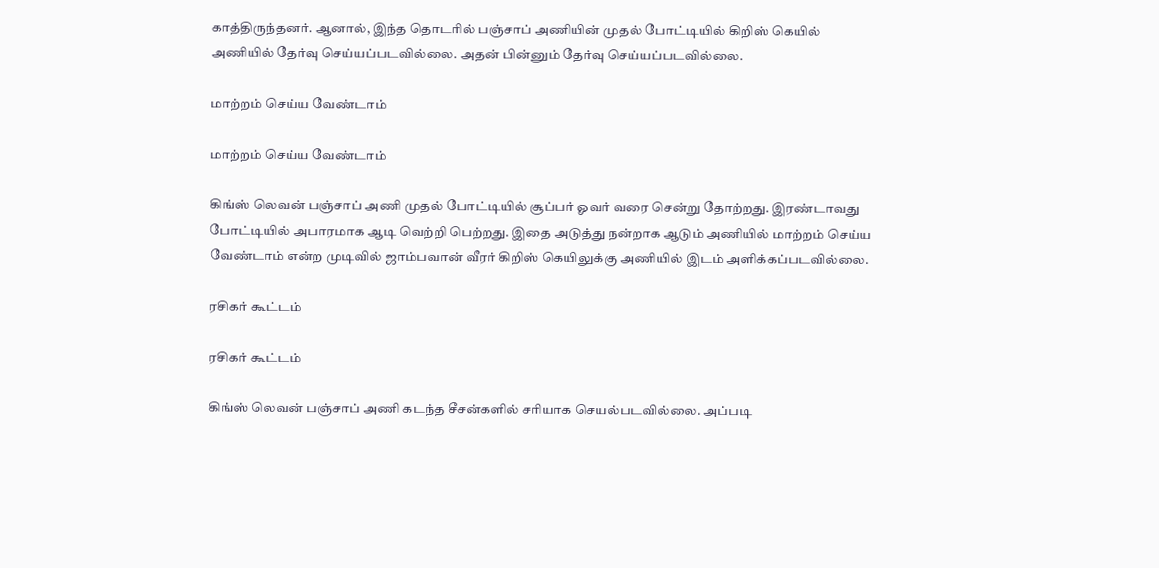காத்திருந்தனர். ஆனால், இந்த தொடரில் பஞ்சாப் அணியின் முதல் போட்டியில் கிறிஸ் கெயில் அணியில் தேர்வு செய்யப்படவில்லை. அதன் பின்னும் தேர்வு செய்யப்படவில்லை.

மாற்றம் செய்ய வேண்டாம்

மாற்றம் செய்ய வேண்டாம்

கிங்ஸ் லெவன் பஞ்சாப் அணி முதல் போட்டியில் சூப்பர் ஓவர் வரை சென்று தோற்றது. இரண்டாவது போட்டியில் அபாரமாக ஆடி வெற்றி பெற்றது. இதை அடுத்து நன்றாக ஆடும் அணியில் மாற்றம் செய்ய வேண்டாம் என்ற முடிவில் ஜாம்பவான் வீரர் கிறிஸ் கெயிலுக்கு அணியில் இடம் அளிக்கப்படவில்லை.

ரசிகர் கூட்டம்

ரசிகர் கூட்டம்

கிங்ஸ் லெவன் பஞ்சாப் அணி கடந்த சீசன்களில் சரியாக செயல்படவில்லை. அப்படி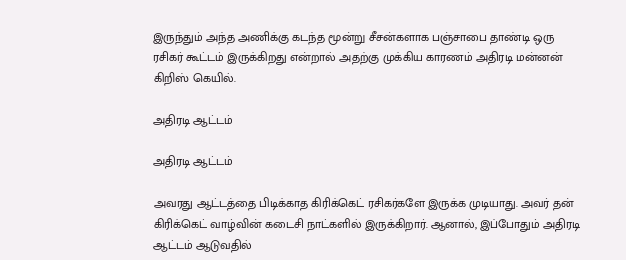இருந்தும் அந்த அணிக்கு கடந்த மூன்று சீசன்களாக பஞ்சாபை தாண்டி ஒரு ரசிகர் கூட்டம் இருக்கிறது என்றால் அதற்கு முக்கிய காரணம் அதிரடி மன்னன் கிறிஸ் கெயில்.

அதிரடி ஆட்டம்

அதிரடி ஆட்டம்

அவரது ஆட்டத்தை பிடிக்காத கிரிக்கெட் ரசிகர்களே இருக்க முடியாது. அவர் தன் கிரிக்கெட் வாழ்வின் கடைசி நாட்களில் இருக்கிறார். ஆனால், இப்போதும் அதிரடி ஆட்டம் ஆடுவதில்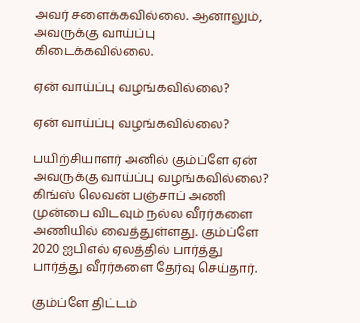அவர் சளைக்கவில்லை. ஆனாலும், அவருக்கு வாய்ப்பு கிடைக்கவில்லை.

ஏன் வாய்ப்பு வழங்கவில்லை?

ஏன் வாய்ப்பு வழங்கவில்லை?

பயிற்சியாளர் அனில் கும்ப்ளே ஏன் அவருக்கு வாய்ப்பு வழங்கவில்லை? கிங்ஸ் லெவன் பஞ்சாப் அணி முன்பை விடவும் நல்ல வீரர்களை அணியில் வைத்துள்ளது. கும்ப்ளே 2020 ஐபிஎல் ஏலத்தில் பார்த்து பார்த்து வீரர்களை தேர்வு செய்தார்.

கும்ப்ளே திட்டம்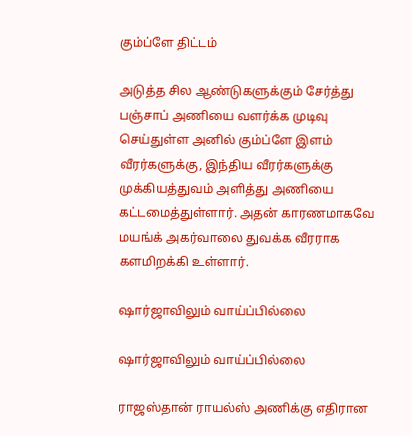கும்ப்ளே திட்டம்

அடுத்த சில ஆண்டுகளுக்கும் சேர்த்து பஞ்சாப் அணியை வளர்க்க முடிவு செய்துள்ள அனில் கும்ப்ளே இளம் வீரர்களுக்கு, இந்திய வீரர்களுக்கு முக்கியத்துவம் அளித்து அணியை கட்டமைத்துள்ளார். அதன் காரணமாகவே மயங்க் அகர்வாலை துவக்க வீரராக களமிறக்கி உள்ளார்.

ஷார்ஜாவிலும் வாய்ப்பில்லை

ஷார்ஜாவிலும் வாய்ப்பில்லை

ராஜஸ்தான் ராயல்ஸ் அணிக்கு எதிரான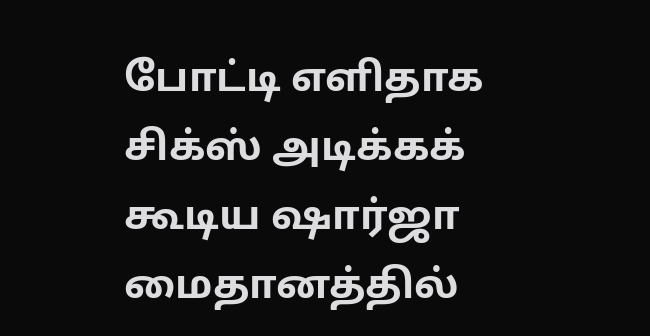போட்டி எளிதாக சிக்ஸ் அடிக்கக் கூடிய ஷார்ஜா மைதானத்தில்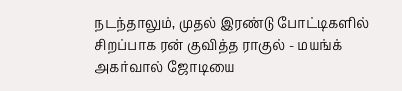நடந்தாலும், முதல் இரண்டு போட்டிகளில் சிறப்பாக ரன் குவித்த ராகுல் - மயங்க் அகர்வால் ஜோடியை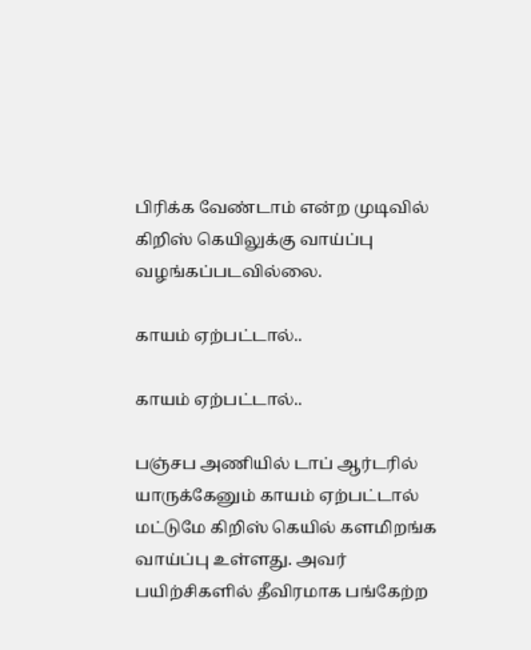பிரிக்க வேண்டாம் என்ற முடிவில் கிறிஸ் கெயிலுக்கு வாய்ப்பு வழங்கப்படவில்லை.

காயம் ஏற்பட்டால்..

காயம் ஏற்பட்டால்..

பஞ்சப அணியில் டாப் ஆர்டரில் யாருக்கேனும் காயம் ஏற்பட்டால் மட்டுமே கிறிஸ் கெயில் களமிறங்க வாய்ப்பு உள்ளது. அவர் பயிற்சிகளில் தீவிரமாக பங்கேற்ற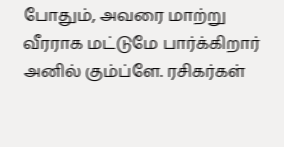போதும், அவரை மாற்று வீரராக மட்டுமே பார்க்கிறார் அனில் கும்ப்ளே. ரசிகர்கள்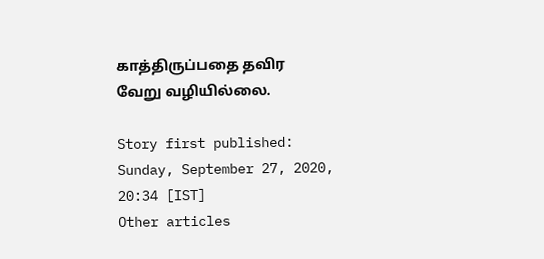காத்திருப்பதை தவிர வேறு வழியில்லை.

Story first published: Sunday, September 27, 2020, 20:34 [IST]
Other articles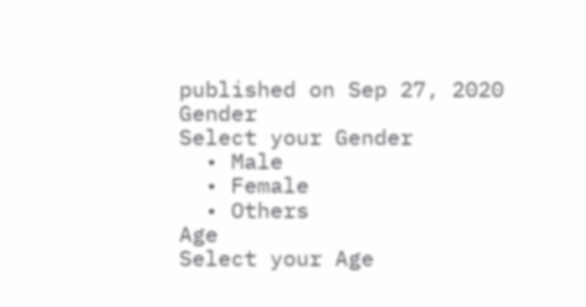published on Sep 27, 2020
Gender
Select your Gender
  • Male
  • Female
  • Others
Age
Select your Age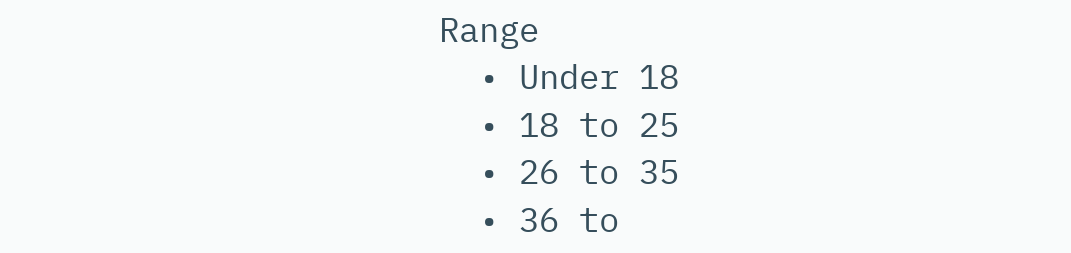Range
  • Under 18
  • 18 to 25
  • 26 to 35
  • 36 to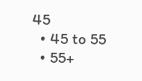45
  • 45 to 55
  • 55+